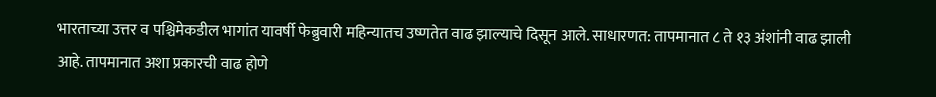भारताच्या उत्तर व पश्चिमेकडील भागांत यावर्षी फेब्रुवारी महिन्यातच उष्णतेत वाढ झाल्याचे दिसून आले. साधारणत: तापमानात ८ ते १३ अंशांनी वाढ झाली आहे. तापमानात अशा प्रकारची वाढ होणे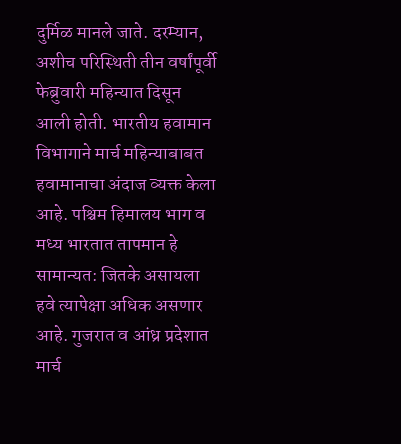दुर्मिळ मानले जाते. दरम्यान, अशीच परिस्थिती तीन वर्षांपूर्वी फेब्रुवारी महिन्यात दिसून आली होती. भारतीय हवामान विभागाने मार्च महिन्याबाबत हवामानाचा अंदाज व्यक्त केला आहे. पश्चिम हिमालय भाग व मध्य भारतात तापमान हे सामान्यत: जितके असायला हवे त्यापेक्षा अधिक असणार आहे. गुजरात व आंध्र प्रदेशात मार्च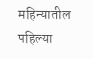महिन्यातील पहिल्या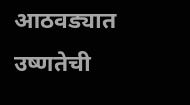आठवड्यात उष्णतेची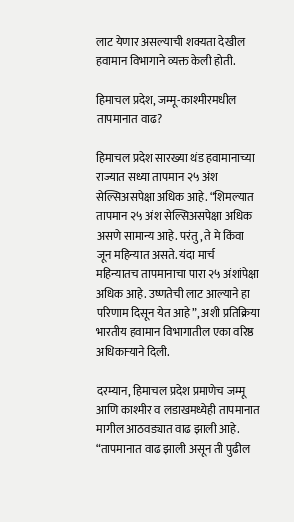लाट येणार असल्याची शक्यता देखील हवामान विभागाने व्यक्त केली होती.

हिमाचल प्रदेश, जम्मू-काश्मीरमधील तापमानात वाढ?

हिमाचल प्रदेश सारख्या थंड हवामानाच्या राज्यात सध्या तापमान २५ अंश सेल्सिअसपेक्षा अधिक आहे. “शिमल्यात तापमान २५ अंश सेल्सिअसपेक्षा अधिक असणे सामान्य आहे. परंतु, ते मे किंवा जून महिन्यात असते. यंदा मार्च महिन्यातच तापमानाचा पारा २५ अंशांपेक्षा अधिक आहे. उष्णतेची लाट आल्याने हा परिणाम दिसून येत आहे”, अशी प्रतिक्रिया भारतीय हवामान विभागातील एका वरिष्ठ अधिकाऱ्याने दिली.

दरम्यान, हिमाचल प्रदेश प्रमाणेच जम्मू आणि काश्मीर व लडाखमध्येही तापमानात मागील आठवड्यात वाढ झाली आहे. “तापमानात वाढ झाली असून ती पुढील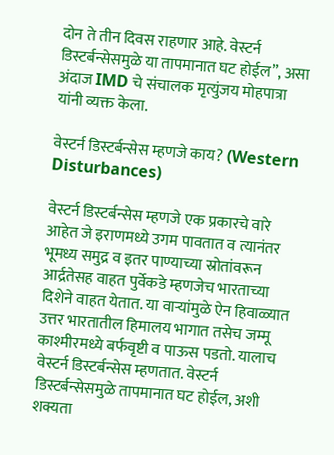दोन ते तीन दिवस राहणार आहे. वेस्टर्न डिस्टर्बन्सेसमुळे या तापमानात घट होईल”, असा अंदाज IMD चे संचालक मृत्युंजय मोहपात्रा यांनी व्यक्त केला.

वेस्टर्न डिस्टर्बन्सेस म्हणजे काय? (Western Disturbances)

वेस्टर्न डिस्टर्बन्सेस म्हणजे एक प्रकारचे वारे आहेत जे इराणमध्ये उगम पावतात व त्यानंतर भूमध्य समुद्र व इतर पाण्याच्या स्रोतांवरून आर्द्रतेसह वाहत पुर्वेकडे म्हणजेच भारताच्या दिशेने वाहत येतात. या वाऱ्यांमुळे ऐन हिवाळ्यात उत्तर भारतातील हिमालय भागात तसेच जम्मू काश्मीरमध्ये बर्फवृष्टी व पाऊस पडतो. यालाच वेस्टर्न डिस्टर्बन्सेस म्हणतात. वेस्टर्न डिस्टर्बन्सेसमुळे तापमानात घट होईल, अशी शक्यता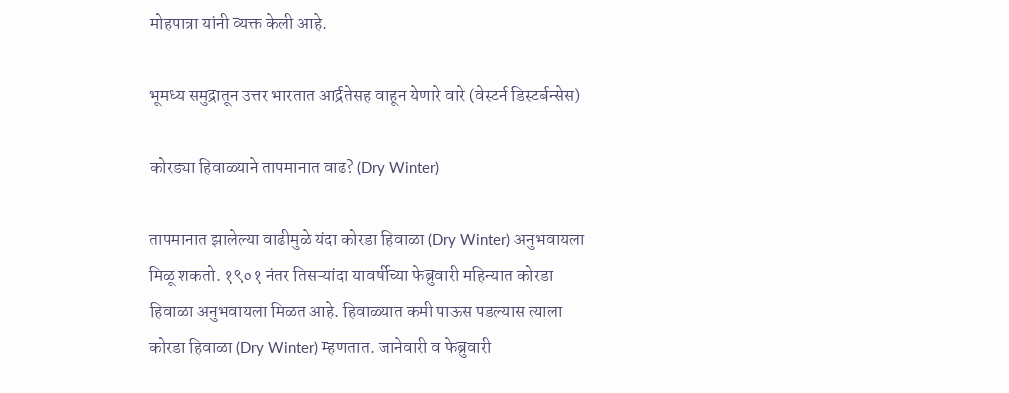मोहपात्रा यांनी व्यक्त केली आहे.

भूमध्य समुद्रातून उत्तर भारतात आर्द्रतेसह वाहून येणारे वारे (वेस्टर्न डिस्टर्बन्सेस)

कोरड्या हिवाळ्याने तापमानात वाढ? (Dry Winter)

तापमानात झालेल्या वाढीमुळे यंदा कोरडा हिवाळा (Dry Winter) अनुभवायला मिळू शकतो. १९०१ नंतर तिसऱ्यांदा यावर्षीच्या फेब्रुवारी महिन्यात कोरडा हिवाळा अनुभवायला मिळत आहे. हिवाळ्यात कमी पाऊस पडल्यास त्याला कोरडा हिवाळा (Dry Winter) म्हणतात. जानेवारी व फेब्रुवारी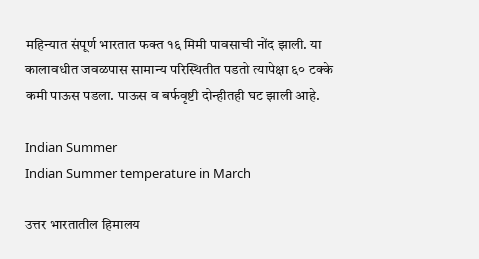महिन्यात संपूर्ण भारतात फक्त १६ मिमी पावसाची नोंद झाली. या कालावधीत जवळपास सामान्य परिस्थितीत पडतो त्यापेक्षा ६० टक्के कमी पाऊस पडला. पाऊस व बर्फवृष्टी दोन्हीतही घट झाली आहे.

Indian Summer
Indian Summer temperature in March

उत्तर भारतातील हिमालय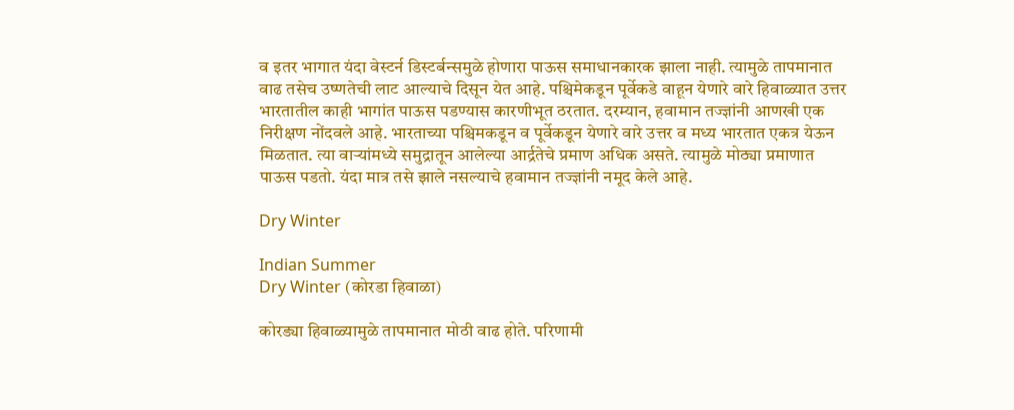व इतर भागात यंदा वेस्टर्न डिस्टर्बन्समुळे होणारा पाऊस समाधानकारक झाला नाही. त्यामुळे तापमानात वाढ तसेच उष्णतेची लाट आल्याचे दिसून येत आहे. पश्चिमेकडून पूर्वेकडे वाहून येणारे वारे हिवाळ्यात उत्तर भारतातील काही भागांत पाऊस पडण्यास कारणीभूत ठरतात. दरम्यान, हवामान तज्ज्ञांनी आणखी एक निरीक्षण नोंदवले आहे. भारताच्या पश्चिमकडून व पूर्वेकडून येणारे वारे उत्तर व मध्य भारतात एकत्र येऊन मिळतात. त्या वाऱ्यांमध्ये समुद्रातून आलेल्या आर्द्रतेचे प्रमाण अधिक असते. त्यामुळे मोठ्या प्रमाणात पाऊस पडतो. यंदा मात्र तसे झाले नसल्याचे हवामान तज्ज्ञांनी नमूद केले आहे.

Dry Winter

Indian Summer
Dry Winter (कोरडा हिवाळा)

कोरड्या हिवाळ्यामुळे तापमानात मोठी वाढ होते. परिणामी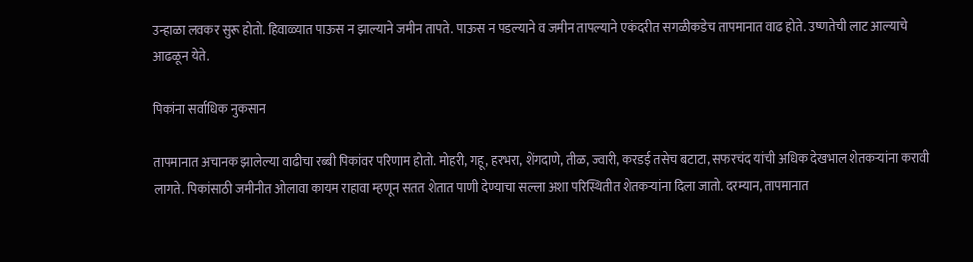उन्हाळा लवकर सुरू होतो. हिवाळ्यात पाऊस न झाल्याने जमीन तापते. पाऊस न पडल्याने व जमीन तापल्याने एकंदरीत सगळीकडेच तापमानात वाढ होते. उष्णतेची लाट आल्याचे आढळून येते.

पिकांना सर्वाधिक नुकसान

तापमानात अचानक झालेल्या वाढीचा रब्बी पिकांवर परिणाम होतो. मोहरी, गहू, हरभरा, शेंगदाणे, तीळ, ज्वारी, करडई तसेच बटाटा, सफरचंद यांची अधिक देखभाल शेतकऱ्यांना करावी लागते. पिकांसाठी जमीनीत ओलावा कायम राहावा म्हणून सतत शेतात पाणी देण्याचा सल्ला अशा परिस्थितीत शेतकऱ्यांना दिला जातो. दरम्यान, तापमानात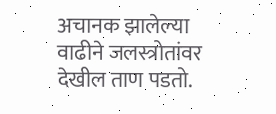अचानक झालेल्या वाढीने जलस्त्रोतांवर देखील ताण पडतो.